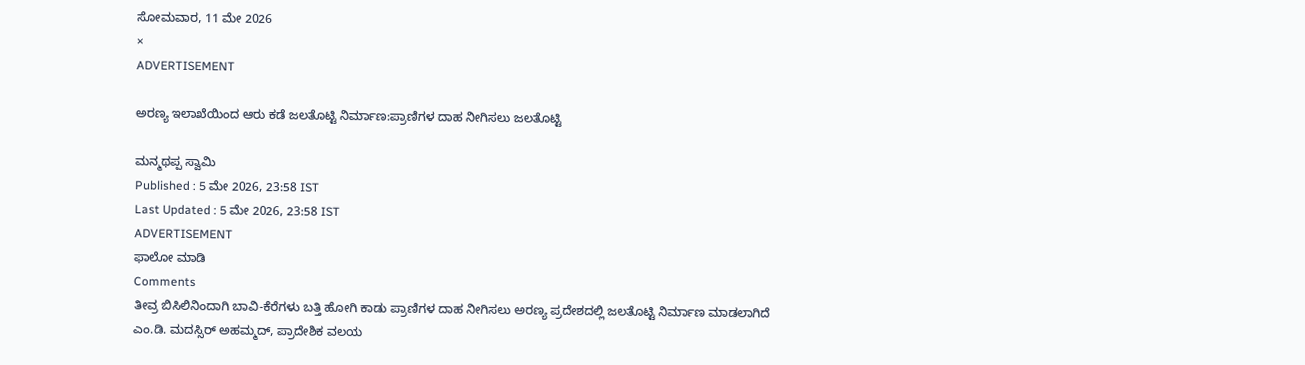ಸೋಮವಾರ, 11 ಮೇ 2026
×
ADVERTISEMENT

ಅರಣ್ಯ ಇಲಾಖೆಯಿಂದ ಆರು ಕಡೆ ಜಲತೊಟ್ಟಿ ನಿರ್ಮಾಣ:ಪ್ರಾಣಿಗಳ ದಾಹ ನೀಗಿಸಲು ಜಲತೊಟ್ಟಿ

ಮನ್ಮಥಪ್ಪ ಸ್ವಾಮಿ
Published : 5 ಮೇ 2026, 23:58 IST
Last Updated : 5 ಮೇ 2026, 23:58 IST
ADVERTISEMENT
ಫಾಲೋ ಮಾಡಿ
Comments
ತೀವ್ರ ಬಿಸಿಲಿನಿಂದಾಗಿ ಬಾವಿ-ಕೆರೆಗಳು ಬತ್ತಿ ಹೋಗಿ ಕಾಡು ಪ್ರಾಣಿಗಳ ದಾಹ ನೀಗಿಸಲು ಅರಣ್ಯ ಪ್ರದೇಶದಲ್ಲಿ ಜಲತೊಟ್ಟಿ ನಿರ್ಮಾಣ ಮಾಡಲಾಗಿದೆ
ಎಂ.ಡಿ. ಮದಸ್ಸಿರ್ ಅಹಮ್ಮದ್, ಪ್ರಾದೇಶಿಕ ವಲಯ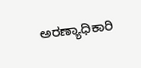ಅರಣ್ಯಾಧಿಕಾರಿ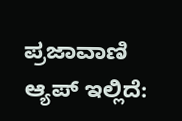ಪ್ರಜಾವಾಣಿ ಆ್ಯಪ್ ಇಲ್ಲಿದೆ: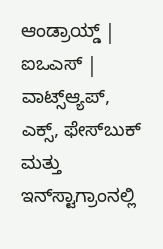ಆಂಡ್ರಾಯ್ಡ್ | ಐಒಎಸ್ | ವಾಟ್ಸ್ಆ್ಯಪ್, ಎಕ್ಸ್, ಫೇಸ್‌ಬುಕ್ ಮತ್ತು ಇನ್‌ಸ್ಟಾಗ್ರಾಂನಲ್ಲಿ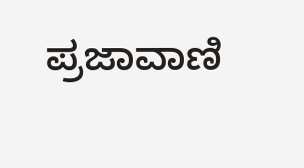ಪ್ರಜಾವಾಣಿ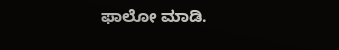ಫಾಲೋ ಮಾಡಿ.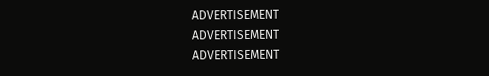ADVERTISEMENT
ADVERTISEMENT
ADVERTISEMENT